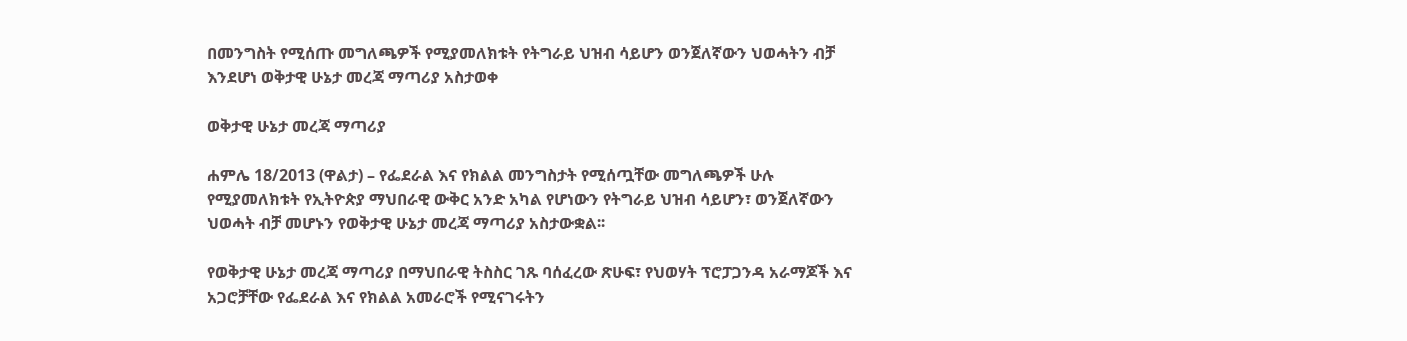በመንግስት የሚሰጡ መግለጫዎች የሚያመለክቱት የትግራይ ህዝብ ሳይሆን ወንጀለኛውን ህወሓትን ብቻ እንደሆነ ወቅታዊ ሁኔታ መረጃ ማጣሪያ አስታወቀ

ወቅታዊ ሁኔታ መረጃ ማጣሪያ

ሐምሌ 18/2013 (ዋልታ) – የፌደራል እና የክልል መንግስታት የሚሰጧቸው መግለጫዎች ሁሉ የሚያመለክቱት የኢትዮጵያ ማህበራዊ ውቅር አንድ አካል የሆነውን የትግራይ ህዝብ ሳይሆን፣ ወንጀለኛውን ህወሓት ብቻ መሆኑን የወቅታዊ ሁኔታ መረጃ ማጣሪያ አስታውቋል፡፡

የወቅታዊ ሁኔታ መረጃ ማጣሪያ በማህበራዊ ትስስር ገጹ ባሰፈረው ጽሁፍ፣ የህወሃት ፕሮፓጋንዳ አራማጆች እና አጋሮቻቸው የፌደራል እና የክልል አመራሮች የሚናገሩትን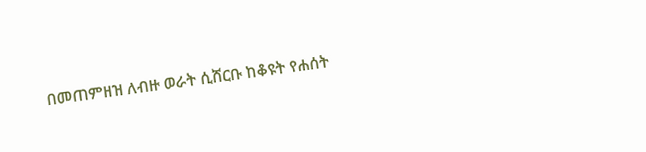በመጠምዘዝ ለብዙ ወራት ሲሸርቡ ከቆዩት የሐሰት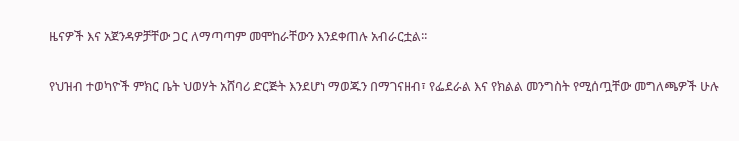ዜናዎች እና አጀንዳዎቻቸው ጋር ለማጣጣም መሞከራቸውን እንደቀጠሉ አብራርቷል፡፡

የህዝብ ተወካዮች ምክር ቤት ህወሃት አሸባሪ ድርጅት እንደሆነ ማወጁን በማገናዘብ፣ የፌደራል እና የክልል መንግስት የሚሰጧቸው መግለጫዎች ሁሉ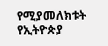የሚያመለክቱት የኢትዮጵያ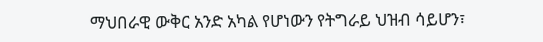ማህበራዊ ውቅር አንድ አካል የሆነውን የትግራይ ህዝብ ሳይሆን፣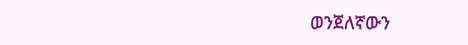ወንጀለኛውን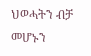ህወሓትን ብቻ መሆኑን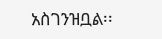አስገንዝቧል፡፡